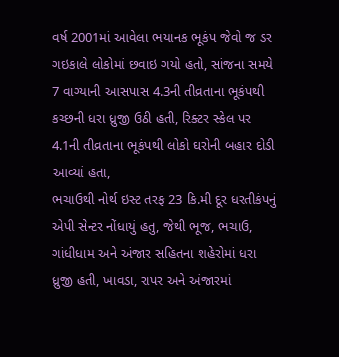વર્ષ 2001માં આવેલા ભયાનક ભૂકંપ જેવો જ ડર ગઇકાલે લોકોમાં છવાઇ ગયો હતો, સાંજના સમયે 7 વાગ્યાની આસપાસ 4.3ની તીવ્રતાના ભૂકંપથી કચ્છની ધરા ધ્રુજી ઉઠી હતી, રિક્ટર સ્કેલ પર 4.1ની તીવ્રતાના ભૂકંપથી લોકો ઘરોની બહાર દોડી આવ્યાં હતા,
ભચાઉથી નોર્થ ઇસ્ટ તરફ 23 કિ.મી દૂર ધરતીકંપનું એપી સેન્ટર નોંધાયું હતુ, જેથી ભૂજ, ભચાઉ, ગાંધીધામ અને અંજાર સહિતના શહેરોમાં ધરા ધ્રુજી હતી, ખાવડા, રાપર અને અંજારમાં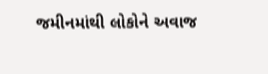જમીનમાંથી લોકોને અવાજ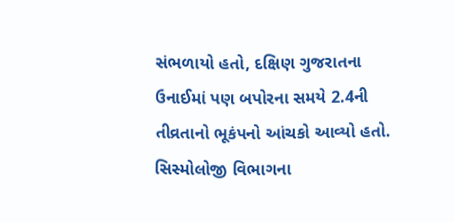સંભળાયો હતો, દક્ષિણ ગુજરાતના ઉનાઈમાં પણ બપોરના સમયે 2.4ની તીવ્રતાનો ભૂકંપનો આંચકો આવ્યો હતો.
સિસ્મોલોજી વિભાગના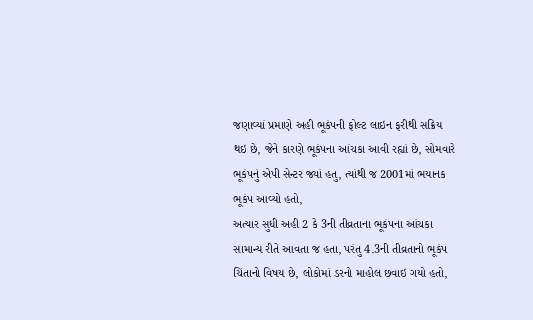જણાવ્યાં પ્રમાણે અહી ભૂકંપની ફોલ્ટ લાઇન ફરીથી સક્રિય થઇ છે, જેને કારણે ભૂકંપના આંચકા આવી રહ્યાં છે, સોમવારે ભૂકંપનું એપી સેન્ટર જ્યાં હતુ, ત્યાંથી જ 2001માં ભયાનક ભૂકંપ આવ્યો હતો,
અત્યાર સુધી અહી 2 કે 3ની તીવ્રતાના ભૂકંપના આંચકા સામાન્ય રીતે આવતા જ હતા, પરંતુ 4.3ની તીવ્રતાનો ભૂકંપ ચિંતાનો વિષય છે, લોકોમાં ડરનો માહોલ છવાઇ ગયો હતો,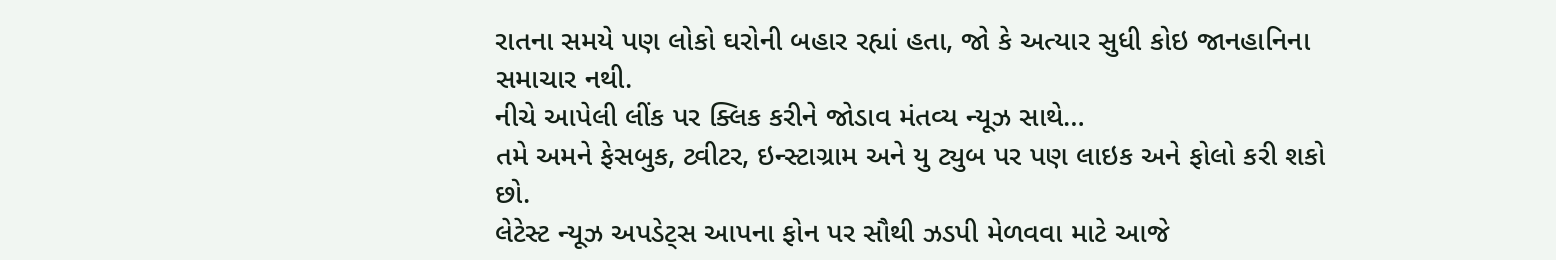રાતના સમયે પણ લોકો ઘરોની બહાર રહ્યાં હતા, જો કે અત્યાર સુધી કોઇ જાનહાનિના સમાચાર નથી.
નીચે આપેલી લીંક પર ક્લિક કરીને જોડાવ મંતવ્ય ન્યૂઝ સાથે…
તમે અમને ફેસબુક, ટ્વીટર, ઇન્સ્ટાગ્રામ અને યુ ટ્યુબ પર પણ લાઇક અને ફોલો કરી શકો છો.
લેટેસ્ટ ન્યૂઝ અપડેટ્સ આપના ફોન પર સૌથી ઝડપી મેળવવા માટે આજે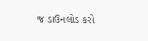જ ડાઉનલોડ કરો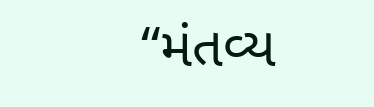“મંતવ્ય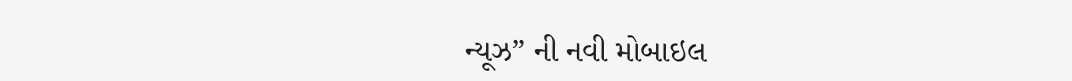ન્યૂઝ” ની નવી મોબાઇલ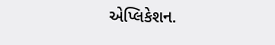એપ્લિકેશન.